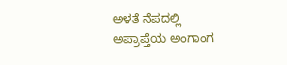ಅಳತೆ ನೆಪದಲ್ಲಿ ಅಪ್ರಾಪ್ತೆಯ ಅಂಗಾಂಗ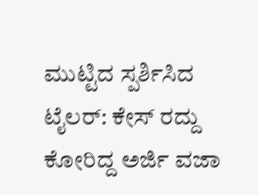ಮುಟ್ಟಿದ ಸ್ಪರ್ಶಿಸಿದ ಟೈಲರ್‌: ಕೇಸ್‌ ರದ್ದು ಕೋರಿದ್ದ ಅರ್ಜಿ ವಜಾ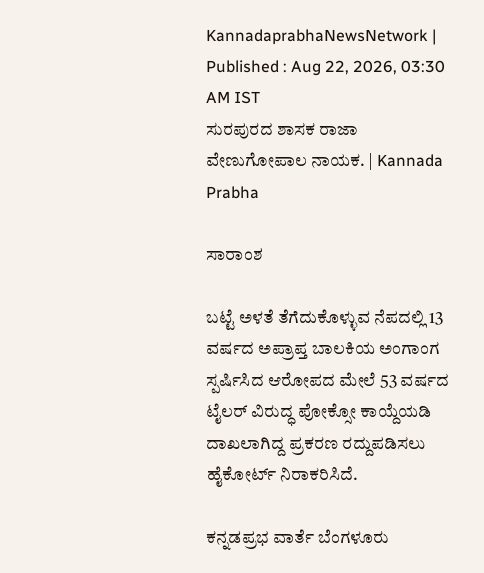KannadaprabhaNewsNetwork |
Published : Aug 22, 2026, 03:30 AM IST
ಸುರಪುರದ ಶಾಸಕ ರಾಜಾ ವೇಣುಗೋಪಾಲ ನಾಯಕ. | Kannada Prabha

ಸಾರಾಂಶ

ಬಟ್ಟೆ ಅಳತೆ ತೆಗೆದುಕೊಳ್ಳುವ ನೆಪದಲ್ಲಿ 13 ವರ್ಷದ ಅಪ್ರಾಪ್ತ ಬಾಲಕಿಯ ಅಂಗಾಂಗ ಸ್ಪರ್ಷಿಸಿದ ಆರೋಪದ ಮೇಲೆ 53 ವರ್ಷದ ಟೈಲರ್‌ ವಿರುದ್ಧ ಪೋಕ್ಸೋ ಕಾಯ್ದೆಯಡಿ ದಾಖಲಾಗಿದ್ದ ಪ್ರಕರಣ ರದ್ದುಪಡಿಸಲು ಹೈಕೋರ್ಟ್‌ ನಿರಾಕರಿಸಿದೆ.

ಕನ್ನಡಪ್ರಭ ವಾರ್ತೆ ಬೆಂಗಳೂರು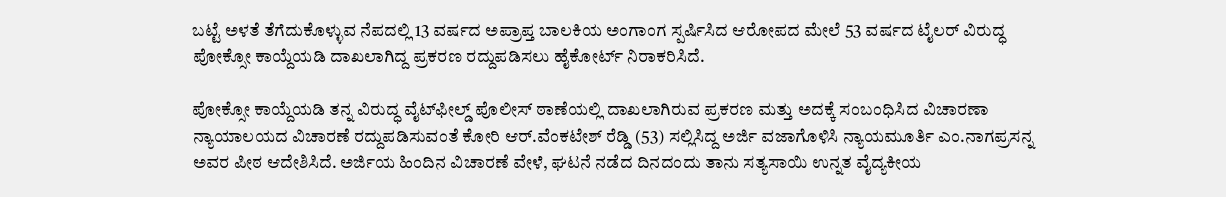ಬಟ್ಟೆ ಅಳತೆ ತೆಗೆದುಕೊಳ್ಳುವ ನೆಪದಲ್ಲಿ 13 ವರ್ಷದ ಅಪ್ರಾಪ್ತ ಬಾಲಕಿಯ ಅಂಗಾಂಗ ಸ್ಪರ್ಷಿಸಿದ ಆರೋಪದ ಮೇಲೆ 53 ವರ್ಷದ ಟೈಲರ್‌ ವಿರುದ್ಧ ಪೋಕ್ಸೋ ಕಾಯ್ದೆಯಡಿ ದಾಖಲಾಗಿದ್ದ ಪ್ರಕರಣ ರದ್ದುಪಡಿಸಲು ಹೈಕೋರ್ಟ್‌ ನಿರಾಕರಿಸಿದೆ.

ಪೋಕ್ಸೋ ಕಾಯ್ದೆಯಡಿ ತನ್ನ ವಿರುದ್ಧ ವೈಟ್‌ಫೀಲ್ಡ್‌ ಪೊಲೀಸ್‌ ಠಾಣೆಯಲ್ಲಿ ದಾಖಲಾಗಿರುವ ಪ್ರಕರಣ ಮತ್ತು ಅದಕ್ಕೆ ಸಂಬಂಧಿಸಿದ ವಿಚಾರಣಾ ನ್ಯಾಯಾಲಯದ ವಿಚಾರಣೆ ರದ್ದುಪಡಿಸುವಂತೆ ಕೋರಿ ಆರ್.ವೆಂಕಟೇಶ್‌ ರೆಡ್ಡಿ (53) ಸಲ್ಲಿಸಿದ್ದ ಅರ್ಜಿ ವಜಾಗೊಳಿಸಿ ನ್ಯಾಯಮೂರ್ತಿ ಎಂ.ನಾಗಪ್ರಸನ್ನ ಅವರ ಪೀಠ ಆದೇಶಿಸಿದೆ. ಅರ್ಜಿಯ ಹಿಂದಿನ ವಿಚಾರಣೆ ವೇಳೆ, ಘಟನೆ ನಡೆದ ದಿನದಂದು ತಾನು ಸತ್ಯಸಾಯಿ ಉನ್ನತ ವೈದ್ಯಕೀಯ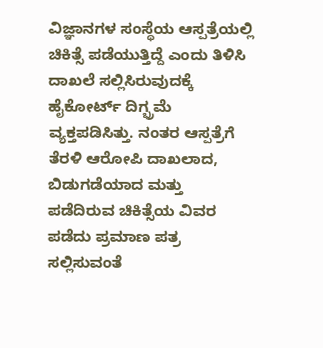ವಿಜ್ಞಾನಗಳ ಸಂಸ್ಥೆಯ ಆಸ್ಪತ್ರೆಯಲ್ಲಿ ಚಿಕಿತ್ಸೆ ಪಡೆಯುತ್ತಿದ್ದೆ ಎಂದು ತಿಳಿಸಿ ದಾಖಲೆ ಸಲ್ಲಿಸಿರುವುದಕ್ಕೆ ಹೈಕೋರ್ಟ್‌ ದಿಗ್ಭ್ರಮೆ ವ್ಯಕ್ತಪಡಿಸಿತ್ತು. ನಂತರ ಆಸ್ಪತ್ರೆಗೆ ತೆರಳಿ ಆರೋಪಿ ದಾಖಲಾದ, ಬಿಡುಗಡೆಯಾದ ಮತ್ತು ಪಡೆದಿರುವ ಚಿಕಿತ್ಸೆಯ ವಿವರ ಪಡೆದು ಪ್ರಮಾಣ ಪತ್ರ ಸಲ್ಲಿಸುವಂತೆ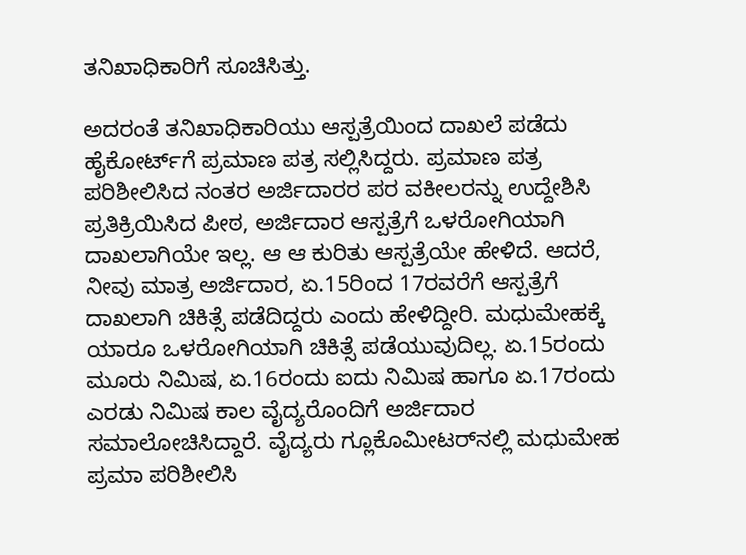ತನಿಖಾಧಿಕಾರಿಗೆ ಸೂಚಿಸಿತ್ತು.

ಅದರಂತೆ ತನಿಖಾಧಿಕಾರಿಯು ಆಸ್ಪತ್ರೆಯಿಂದ ದಾಖಲೆ ಪಡೆದು ಹೈಕೋರ್ಟ್‌ಗೆ ಪ್ರಮಾಣ ಪತ್ರ ಸಲ್ಲಿಸಿದ್ದರು. ಪ್ರಮಾಣ ಪತ್ರ ಪರಿಶೀಲಿಸಿದ ನಂತರ ಅರ್ಜಿದಾರರ ಪರ ವಕೀಲರನ್ನು ಉದ್ದೇಶಿಸಿ ಪ್ರತಿಕ್ರಿಯಿಸಿದ ಪೀಠ, ಅರ್ಜಿದಾರ ಆಸ್ಪತ್ರೆಗೆ ಒಳರೋಗಿಯಾಗಿ ದಾಖಲಾಗಿಯೇ ಇಲ್ಲ. ಆ ಆ ಕುರಿತು ಆಸ್ಪತ್ರೆಯೇ ಹೇಳಿದೆ. ಆದರೆ, ನೀವು ಮಾತ್ರ ಅರ್ಜಿದಾರ, ಏ.15ರಿಂದ 17ರವರೆಗೆ ಆಸ್ಪತ್ರೆಗೆ ದಾಖಲಾಗಿ ಚಿಕಿತ್ಸೆ ಪಡೆದಿದ್ದರು ಎಂದು ಹೇಳಿದ್ದೀರಿ. ಮಧುಮೇಹಕ್ಕೆ ಯಾರೂ ಒಳರೋಗಿಯಾಗಿ ಚಿಕಿತ್ಸೆ ಪಡೆಯುವುದಿಲ್ಲ. ಏ.15ರಂದು ಮೂರು ನಿಮಿಷ, ಏ.16ರಂದು ಐದು ನಿಮಿಷ ಹಾಗೂ ಏ.17ರಂದು ಎರಡು ನಿಮಿಷ ಕಾಲ ವೈದ್ಯರೊಂದಿಗೆ ಅರ್ಜಿದಾರ ಸಮಾಲೋಚಿಸಿದ್ದಾರೆ. ವೈದ್ಯರು ಗ್ಲೂಕೊಮೀಟರ್‌ನಲ್ಲಿ ಮಧುಮೇಹ ಪ್ರಮಾ ಪರಿಶೀಲಿಸಿ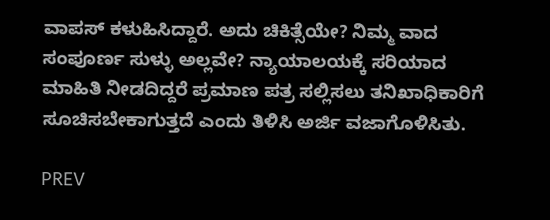ವಾಪಸ್‌ ಕಳುಹಿಸಿದ್ದಾರೆ. ಅದು ಚಿಕಿತ್ಸೆಯೇ? ನಿಮ್ಮ ವಾದ ಸಂಪೂರ್ಣ ಸುಳ್ಳು ಅಲ್ಲವೇ? ನ್ಯಾಯಾಲಯಕ್ಕೆ ಸರಿಯಾದ ಮಾಹಿತಿ ನೀಡದಿದ್ದರೆ ಪ್ರಮಾಣ ಪತ್ರ ಸಲ್ಲಿಸಲು ತನಿಖಾಧಿಕಾರಿಗೆ ಸೂಚಿಸಬೇಕಾಗುತ್ತದೆ ಎಂದು ತಿಳಿಸಿ ಅರ್ಜಿ ವಜಾಗೊಳಿಸಿತು.

PREV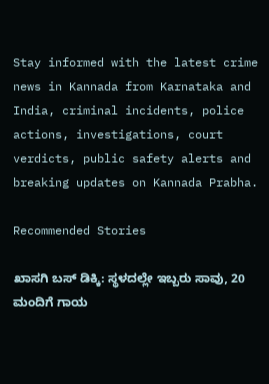Stay informed with the latest crime news in Kannada from Karnataka and India, criminal incidents, police actions, investigations, court verdicts, public safety alerts and breaking updates on Kannada Prabha.

Recommended Stories

ಖಾಸಗಿ ಬಸ್ ಡಿಕ್ಕಿ: ಸ್ಥಳದಲ್ಲೇ ಇಬ್ಬರು ಸಾವು, 20 ಮಂದಿಗೆ ಗಾಯ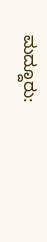ಮದ್ದೂರು: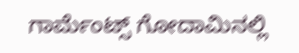ಗಾರ್ಮೆಂಟ್ಸ್ ಗೋದಾಮಿನಲ್ಲಿ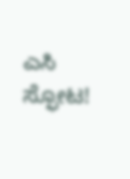ಎಸಿ ಸ್ಫೋಟ!